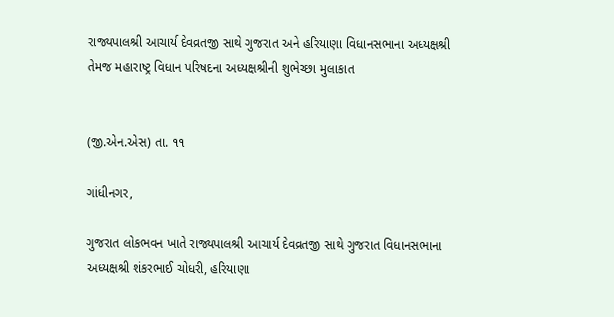રાજ્યપાલશ્રી આચાર્ય દેવવ્રતજી સાથે ગુજરાત અને હરિયાણા વિધાનસભાના અધ્યક્ષશ્રી તેમજ મહારાષ્ટ્ર વિધાન પરિષદના અધ્યક્ષશ્રીની શુભેચ્છા મુલાકાત


(જી.એન.એસ) તા. ૧૧

ગાંધીનગર,

ગુજરાત લોકભવન ખાતે રાજ્યપાલશ્રી આચાર્ય દેવવ્રતજી સાથે ગુજરાત વિધાનસભાના અધ્યક્ષશ્રી શંકરભાઈ ચોધરી, હરિયાણા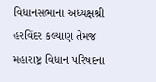વિધાનસભાના અધ્યક્ષશ્રી હરવિંદર કલ્યાણ તેમજ મહારાષ્ટ્ર વિધાન પરિષદના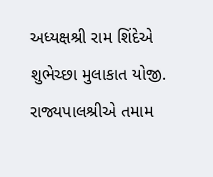અધ્યક્ષશ્રી રામ શિંદેએ શુભેચ્છા મુલાકાત યોજી. રાજ્યપાલશ્રીએ તમામ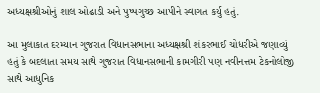અધ્યક્ષશ્રીઓનું શાલ ઓઢાડી અને પુષ્પગુચ્છ આપીને સ્વાગત કર્યુ હતું.

આ મુલાકાત દરમ્યાન ગુજરાત વિધાનસભાના અધ્યક્ષશ્રી શંકરભાઈ ચોધરીએ જણાવ્યું હતું કે બદલાતા સમય સાથે ગુજરાત વિધાનસભાની કામગીરી પણ નવીનત્તમ ટેકનોલોજી સાથે આધુનિક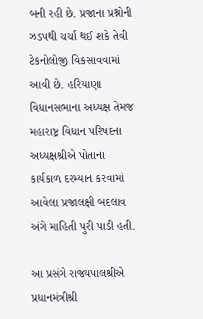બની રહી છે. પ્રજાના પ્રશ્નોની ઝડપથી ચર્ચા થઈ શકે તેવી ટેકનોલોજી વિકસાવવામાં આવી છે. હરિયાણા વિધાનસભાના અધ્યક્ષ તેમજ મહારાષ્ટ્ર વિધાન પરિષદના અધ્યક્ષશ્રીએ પોતાના કાર્યકાળ દરમ્યાન કરવામાં આવેલા પ્રજાલક્ષી બદલાવ અંગે માહિતી પુરી પાડી હતી.

આ પ્રસંગે રાજ્યપાલશ્રીએ પ્રધાનમંત્રીશ્રી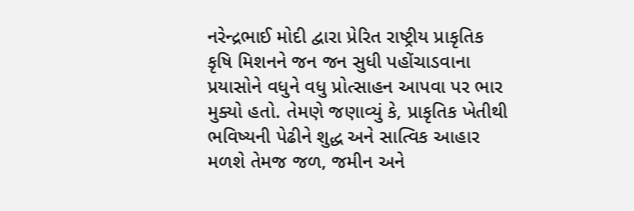નરેન્દ્રભાઈ મોદી દ્વારા પ્રેરિત રાષ્ટ્રીય પ્રાકૃતિક કૃષિ મિશનને જન જન સુધી પહોંચાડવાના પ્રયાસોને વધુને વધુ પ્રોત્સાહન આપવા પર ભાર મુક્યો હતો. તેમણે જણાવ્યું કે, પ્રાકૃતિક ખેતીથી ભવિષ્યની પેઢીને શુદ્ધ અને સાત્વિક આહાર મળશે તેમજ જળ, જમીન અને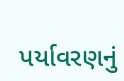પર્યાવરણનું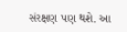સંરક્ષણ પણ થશે. આ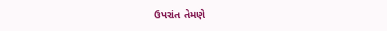ઉપરાંત તેમણે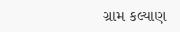ગ્રામ કલ્યાણ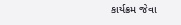કાર્યક્રમ જેવા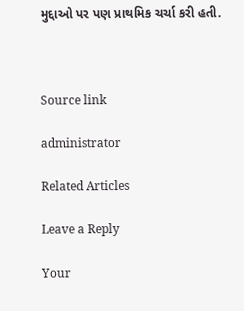મુદ્દાઓ પર પણ પ્રાથમિક ચર્ચા કરી હતી.



Source link

administrator

Related Articles

Leave a Reply

Your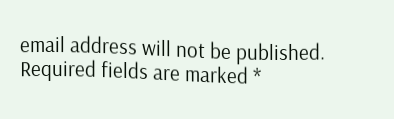email address will not be published. Required fields are marked *